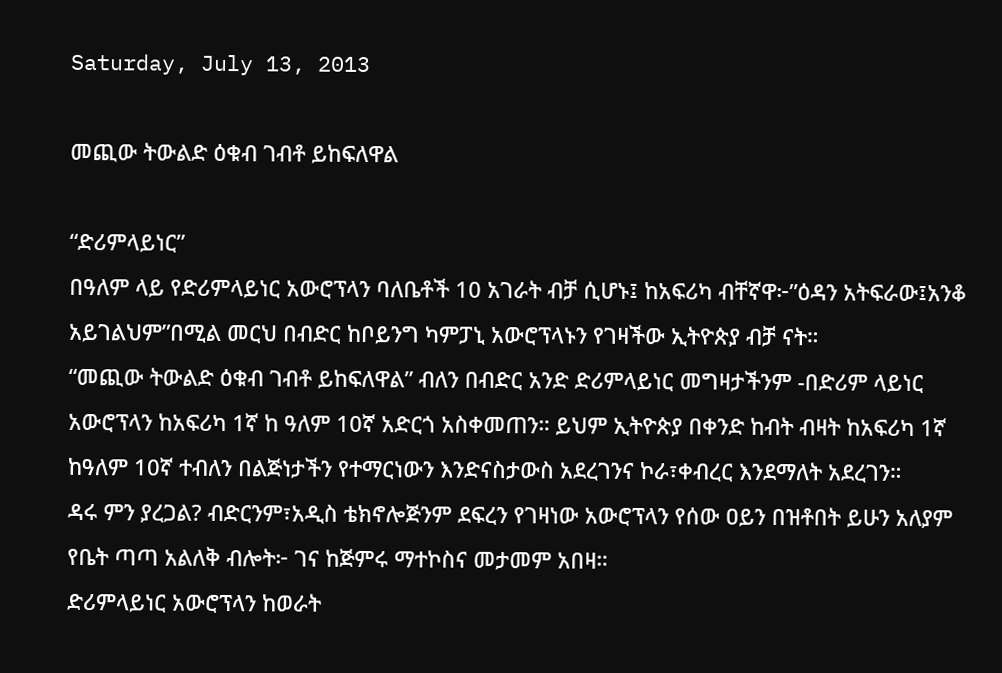Saturday, July 13, 2013

መጪው ትውልድ ዕቁብ ገብቶ ይከፍለዋል

“ድሪምላይነር”
በዓለም ላይ የድሪምላይነር አውሮፕላን ባለቤቶች 10 አገራት ብቻ ሲሆኑ፤ ከአፍሪካ ብቸኛዋ፦”ዕዳን አትፍራው፤አንቆ አይገልህም”በሚል መርህ በብድር ከቦይንግ ካምፓኒ አውሮፕላኑን የገዛችው ኢትዮጵያ ብቻ ናት።
“መጪው ትውልድ ዕቁብ ገብቶ ይከፍለዋል” ብለን በብድር አንድ ድሪምላይነር መግዛታችንም -በድሪም ላይነር አውሮፕላን ከአፍሪካ 1ኛ ከ ዓለም 10ኛ አድርጎ አስቀመጠን። ይህም ኢትዮጵያ በቀንድ ከብት ብዛት ከአፍሪካ 1ኛ ከዓለም 10ኛ ተብለን በልጅነታችን የተማርነውን እንድናስታውስ አደረገንና ኮራ፣ቀብረር እንደማለት አደረገን።
ዳሩ ምን ያረጋል? ብድርንም፣አዲስ ቴክኖሎጅንም ደፍረን የገዛነው አውሮፕላን የሰው ዐይን በዝቶበት ይሁን አለያም የቤት ጣጣ አልለቅ ብሎት፦ ገና ከጅምሩ ማተኮስና መታመም አበዛ።
ድሪምላይነር አውሮፕላን ከወራት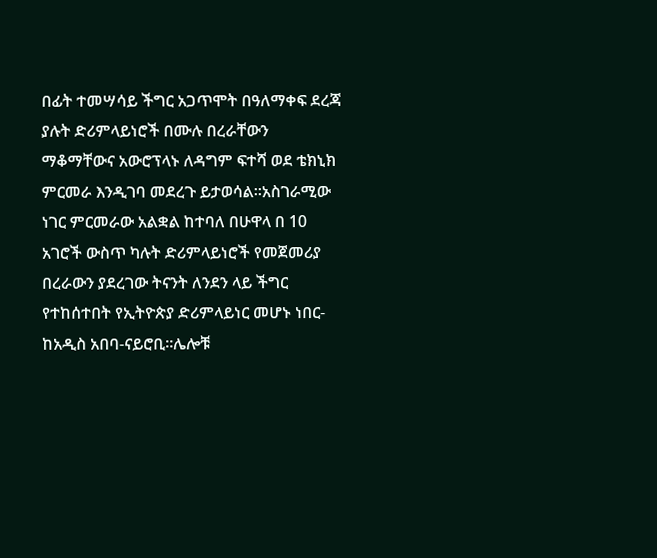በፊት ተመሣሳይ ችግር አጋጥሞት በዓለማቀፍ ደረጃ ያሉት ድሪምላይነሮች በሙሉ በረራቸውን ማቆማቸውና አውሮፕላኑ ለዳግም ፍተሻ ወደ ቴክኒክ ምርመራ እንዲገባ መደረጉ ይታወሳል።አስገራሚው ነገር ምርመራው አልቋል ከተባለ በሁዋላ በ 10 አገሮች ውስጥ ካሉት ድሪምላይነሮች የመጀመሪያ በረራውን ያደረገው ትናንት ለንደን ላይ ችግር የተከሰተበት የኢትዮጵያ ድሪምላይነር መሆኑ ነበር-ከአዲስ አበባ-ናይሮቢ።ሌሎቹ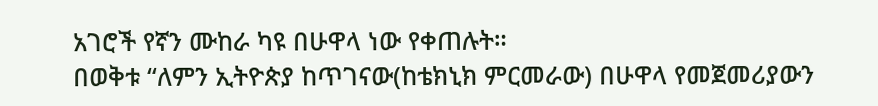አገሮች የኛን ሙከራ ካዩ በሁዋላ ነው የቀጠሉት።
በወቅቱ “ለምን ኢትዮጵያ ከጥገናው(ከቴክኒክ ምርመራው) በሁዋላ የመጀመሪያውን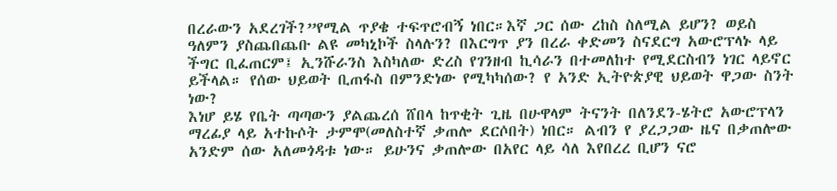በረራውን አደረገች?”የሚል ጥያቄ ተፍጥሮብኝ ነበር።እኛ ጋር ሰው ረከስ ስለሚል ይሆን? ወይስ ዓለምን ያስጨበጨቡ ልዩ መካኒኮች ስላሉን? በእርግጥ ያን በረራ ቀድመን ስናደርግ አውሮፕላኑ ላይ ችግር ቢፈጠርም፤ ኢንሹራንስ እስካለው ድረስ የገንዘብ ኪሳራን በተመለከተ የሚደርስብን ነገር ላይኖር ይችላል። የሰው ህይወት ቢጠፋስ በምንድነው የሚካካሰው? የ አንድ ኢትዮጵያዊ ህይወት ዋጋው ስንት ነው?
እነሆ ይሄ የቤት ጣጣውን ያልጨረሰ ሸበላ ከጥቂት ጊዜ በሁዋላም ትናንት በለንደን-ሄትሮ አውሮፕላን ማረፊያ ላይ አተኩሶት ታምሞ(መለስተኛ ቃጠሎ ደርሶበት) ነበር። ልብን የ ያረጋጋው ዜና በቃጠሎው አንድም ሰው አለመጎዳቱ ነው። ይሁንና ቃጠሎው በአየር ላይ ሳለ እየበረረ ቢሆን ናሮ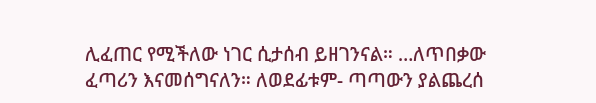ሊፈጠር የሚችለው ነገር ሲታሰብ ይዘገንናል። …ለጥበቃው ፈጣሪን እናመሰግናለን። ለወደፊቱም- ጣጣውን ያልጨረሰ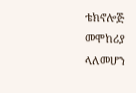ቴክኖሎጅ መሞከሪያ ላለመሆን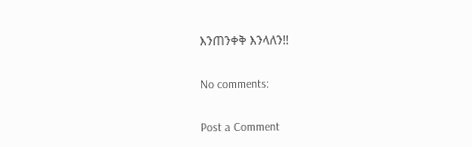እንጠንቀቅ እንላለን!!

No comments:

Post a Comment